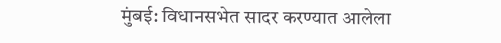मुंबई: विधानसभेत सादर करण्यात आलेला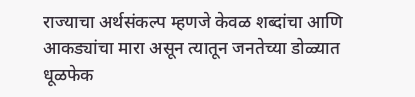राज्याचा अर्थसंकल्प म्हणजे केवळ शब्दांचा आणि आकड्यांचा मारा असून त्यातून जनतेच्या डोळ्यात धूळफेक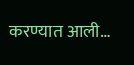करण्यात आली…